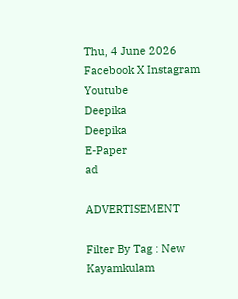Thu, 4 June 2026
Facebook X Instagram Youtube
Deepika
Deepika
E-Paper
ad

ADVERTISEMENT

Filter By Tag : New Kayamkulam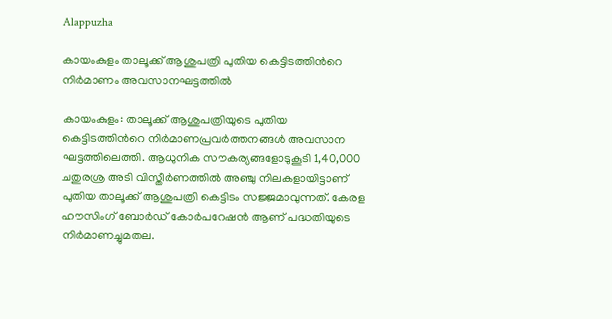Alappuzha

കായംകുളം താലൂക്ക് ആശുപത്രി‌ പുതിയ കെട്ടിടത്തിന്‍റെ നിർമാണം അവസാനഘട്ടത്തിൽ

കായംകുളം: താലൂക്ക് ആശുപത്രിയുടെ പുതിയ കെട്ടിടത്തിന്‍റെ നിർമാണപ്രവർത്തനങ്ങൾ അവസാന ഘട്ടത്തിലെത്തി. ആധുനിക സൗകര്യങ്ങളോടുകൂടി 1,40,000 ചതുരശ്ര അടി വിസ്തീർണത്തിൽ അഞ്ചു നിലകളായിട്ടാണ് പുതിയ താലൂക്ക് ആശുപത്രി കെട്ടിടം സജ്ജമാവുന്നത്. കേരള ഹൗസിംഗ് ബോർഡ് കോർപറേഷൻ ആണ് പദ്ധതിയുടെ നിർമാണച്ചുമതല.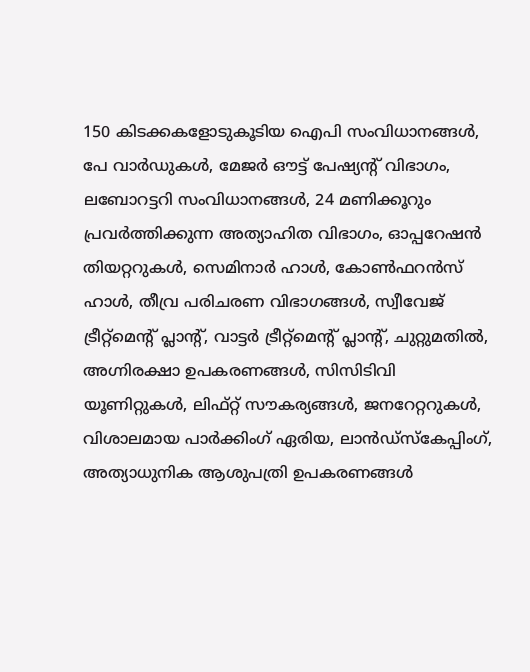150 കിടക്കകളോടുകൂടിയ ഐപി സംവിധാനങ്ങൾ, പേ വാർഡുകൾ, മേജർ ഔട്ട് പേഷ്യന്‍റ് വിഭാഗം, ലബോറട്ടറി സംവിധാനങ്ങൾ, 24 മണിക്കൂറും പ്രവർത്തിക്കുന്ന അത്യാഹിത വിഭാഗം, ഓപ്പറേഷൻ തിയറ്ററുകൾ, സെമിനാർ ഹാൾ, കോൺഫറൻസ് ഹാൾ, തീവ്ര പരിചരണ വിഭാഗങ്ങൾ, സ്വീവേജ് ട്രീറ്റ്മെന്‍റ് പ്ലാന്‍റ്, വാട്ടർ ട്രീറ്റ്മെന്‍റ് പ്ലാന്‍റ്, ചുറ്റുമതിൽ, അഗ്നിരക്ഷാ ഉപകരണങ്ങൾ, സിസിടിവി യൂണിറ്റുകൾ, ലിഫ്റ്റ് സൗകര്യങ്ങൾ, ജനറേറ്ററുകൾ, വിശാലമായ പാർക്കിംഗ് ഏരിയ, ലാൻഡ്സ്കേപ്പിംഗ്, അത്യാധുനിക ആശുപത്രി ഉപകരണങ്ങൾ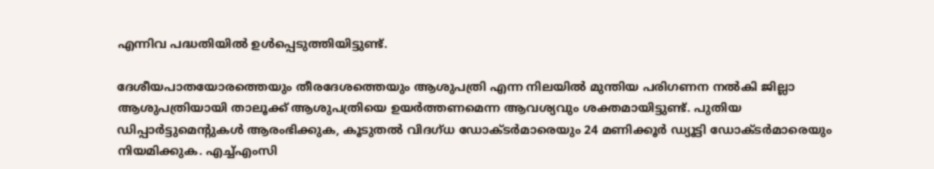എന്നിവ പദ്ധതിയിൽ ഉൾപ്പെടുത്തിയിട്ടുണ്ട്.

ദേശീയപാതയോരത്തെയും തീരദേശത്തെയും ആശുപത്രി എന്ന നിലയിൽ മുന്തിയ പരിഗണന നൽകി ജില്ലാ ആശുപത്രിയായി താലൂക്ക് ആശുപത്രിയെ ഉയർത്തണമെന്ന ആവശ്യവും ശക്തമായിട്ടുണ്ട്. പുതിയ ഡിപ്പാർട്ടുമെന്‍റുകൾ ആരംഭിക്കുക, കൂടുതൽ വിദഗ്ധ ഡോക്ടർമാരെയും 24 മണിക്കൂർ ഡ്യൂട്ടി ഡോക്ടർമാരെയും നിയമിക്കുക. എച്ച്എംസി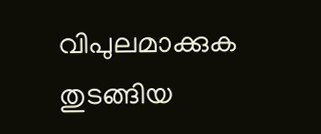വിപുലമാക്കുക തുടങ്ങിയ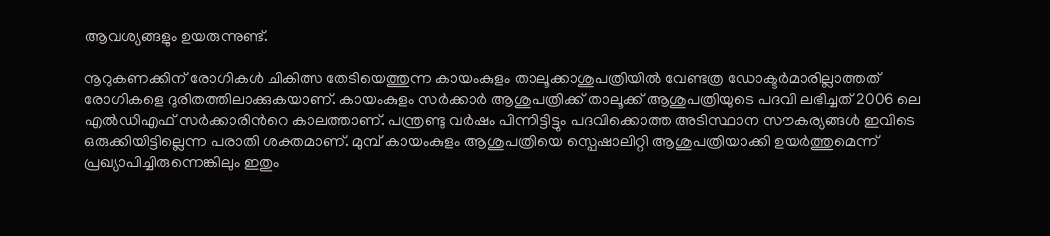ആവശ്യങ്ങളും ഉയരുന്നുണ്ട്.

നൂറുകണക്കിന് രോഗികൾ ചികിത്സ തേടിയെത്തുന്ന കായംകുളം താലൂക്കാശുപത്രിയിൽ വേണ്ടത്ര ഡോക്ടർമാരില്ലാത്തത് രോഗികളെ ദുരിതത്തിലാക്കുകയാണ്. കായംകുളം സർക്കാർ ആശുപത്രിക്ക് താലൂക്ക് ആശുപത്രിയുടെ പദവി ലഭിച്ചത് 2006 ലെ എല്‍ഡിഎഫ് സര്‍ക്കാരിന്‍റെ കാലത്താണ്. പന്ത്രണ്ടു വർഷം പിന്നിട്ടിട്ടും പദവിക്കൊത്ത അടിസ്ഥാന സൗകര്യങ്ങള്‍ ഇവിടെ ഒരുക്കിയിട്ടില്ലെന്ന പരാതി ശക്തമാണ്. മുമ്പ് കായംകുളം ആശുപത്രിയെ സ്പെഷാലിറ്റി ആശുപത്രിയാക്കി ഉയർത്തുമെന്ന് പ്രഖ്യാപിച്ചിരുന്നെങ്കിലും ഇതും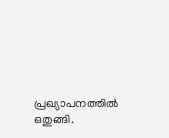പ്രഖ്യാപനത്തിൽ ഒതുങ്ങി.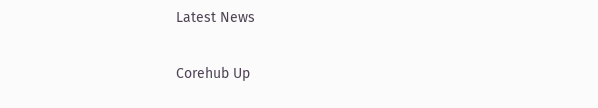Latest News

Corehub Up